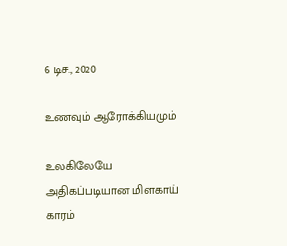6 டிச., 2020

உணவும் ஆரோக்கியமும்

உலகிலேயே அதிகப்படியான மிளகாய் காரம்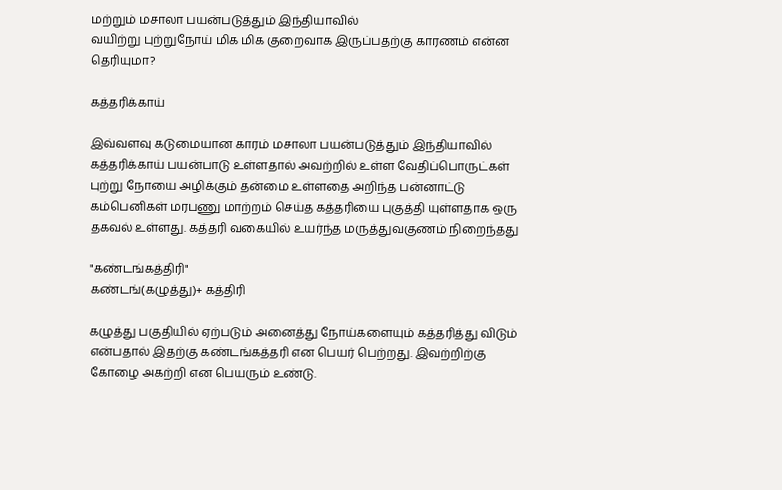மற்றும் மசாலா பயன்படுத்தும் இந்தியாவில்
வயிற்று புற்றுநோய் மிக மிக குறைவாக இருப்பதற்கு காரணம் என்ன தெரியுமா?

கத்தரிக்காய்

இவ்வளவு கடுமையான காரம் மசாலா பயன்படுத்தும் இந்தியாவில் கத்தரிக்காய் பயன்பாடு உள்ளதால் அவற்றில் உள்ள வேதிப்பொருட்கள் புற்று நோயை அழிக்கும் தன்மை உள்ளதை அறிந்த பன்னாட்டு கம்பெனிகள் மரபணு மாற்றம் செய்த கத்தரியை புகுத்தி யுள்ளதாக ஒரு தகவல் உள்ளது. கத்தரி வகையில் உயர்ந்த மருத்துவகுணம் நிறைந்தது

"கண்டங்கத்திரி"
கண்டங்(கழுத்து)+ கத்திரி

கழுத்து பகுதியில் ஏற்படும் அனைத்து நோய்களையும் கத்தரித்து விடும் என்பதால் இதற்கு கண்டங்கத்தரி என பெயர் பெற்றது. இவற்றிற்கு கோழை அகற்றி என பெயரும் உண்டு.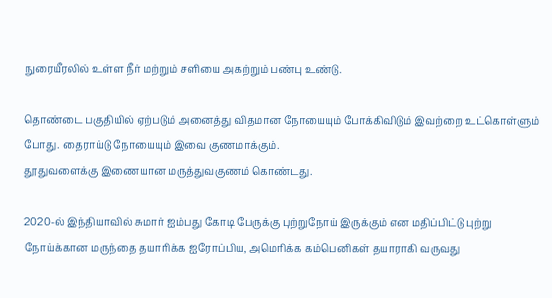நுரையீரலில் உள்ள நீர் மற்றும் சளியை அகற்றும் பண்பு உண்டு.

தொண்டை பகுதியில் ஏற்படும் அனைத்து விதமான நோயையும் போக்கிவிடும் இவற்றை உட்கொள்ளும் போது. தைராய்டு நோயையும் இவை குணமாக்கும்.
தூதுவளைக்கு இணையான மருத்துவகுணம் கொண்டது.

2020-ல் இந்தியாவில் சுமார் ஐம்பது கோடி பேருக்கு புற்றுநோய் இருக்கும் என மதிப்பிட்டு புற்று நோய்க்கான மருந்தை தயாரிக்க ஐரோப்பிய, அமெரிக்க கம்பெனிகள் தயாராகி வருவது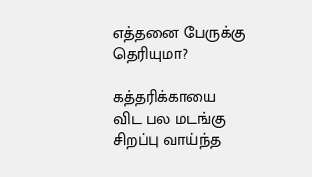எத்தனை பேருக்கு தெரியுமா?

கத்தரிக்காயை விட பல மடங்கு சிறப்பு வாய்ந்த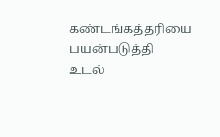கண்டங்கத்தரியை பயன்படுத்தி உடல்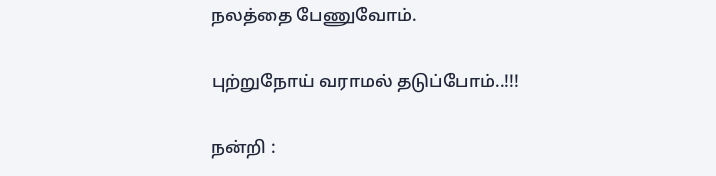நலத்தை பேணுவோம்.

புற்றுநோய் வராமல் தடுப்போம்..!!!

நன்றி :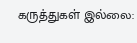கருத்துகள் இல்லை: